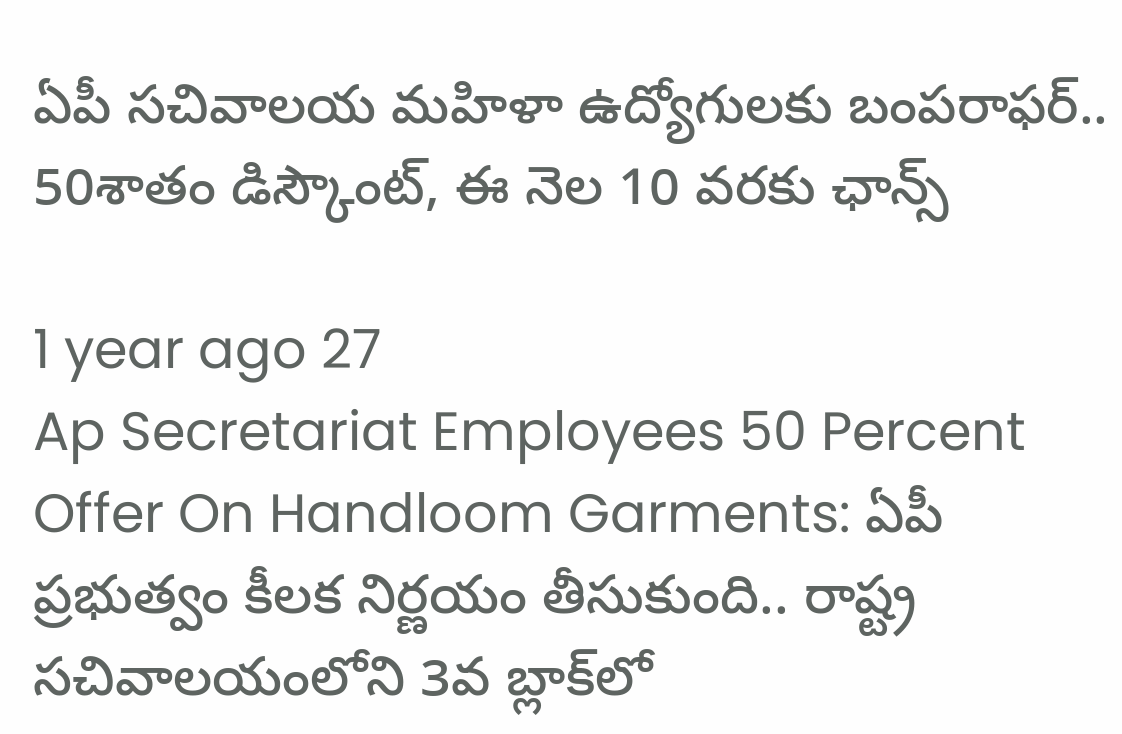ఏపీ సచివాలయ మహిళా ఉద్యోగులకు బంపరాఫర్.. 50శాతం డిస్కౌంట్, ఈ నెల 10 వరకు ఛాన్స్

1 year ago 27
Ap Secretariat Employees 50 Percent Offer On Handloom Garments: ఏపీ ప్రభుత్వం కీలక నిర్ణయం తీసుకుంది.. రాష్ట్ర సచివాలయంలోని 3వ బ్లాక్‌లో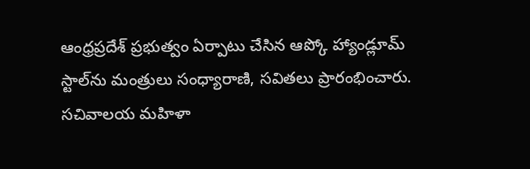ఆంధ్రప్రదేశ్ ప్రభుత్వం ఏర్పాటు చేసిన ఆప్కో హ్యాండ్లూమ్ స్టాల్‌ను మంత్రులు సంధ్యారాణి, సవితలు ప్రారంభించారు. సచివాలయ మహిళా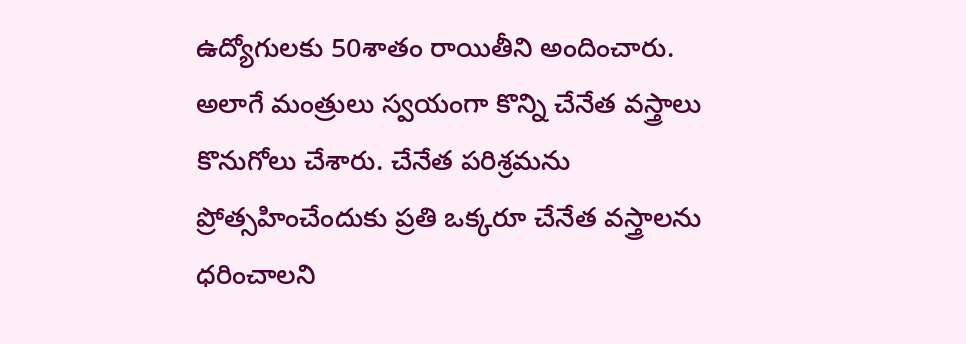ఉద్యోగులకు 50శాతం రాయితీని అందించారు. అలాగే మంత్రులు స్వయంగా కొన్ని చేనేత వస్త్రాలు కొనుగోలు చేశారు. చేనేత పరిశ్రమను ప్రోత్సహించేందుకు ప్రతి ఒక్కరూ చేనేత వస్త్రాలను ధరించాలని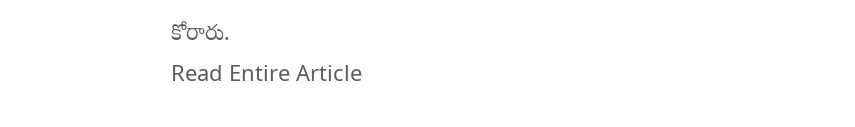కోరారు.
Read Entire Article